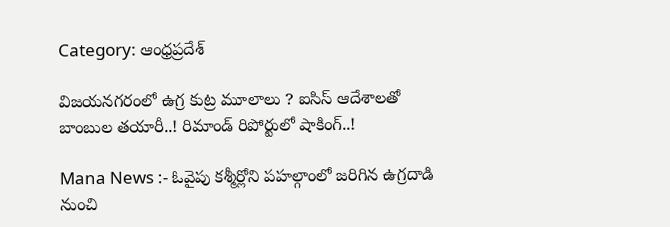Category: ఆంధ్రప్రదేశ్

విజయనగరంలో ఉగ్ర కుట్ర మూలాలు ? ఐసిస్ ఆదేశాలతో బాంబుల తయారీ..! రిమాండ్ రిపోర్టులో షాకింగ్..!

Mana News :- ఓవైపు కశ్మీర్లోని పహల్గాంలో జరిగిన ఉగ్రదాడి నుంచి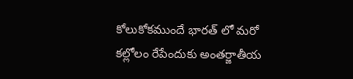కోలుకోకముందే భారత్ లో మరో కల్లోలం రేపేందుకు అంతర్జాతీయ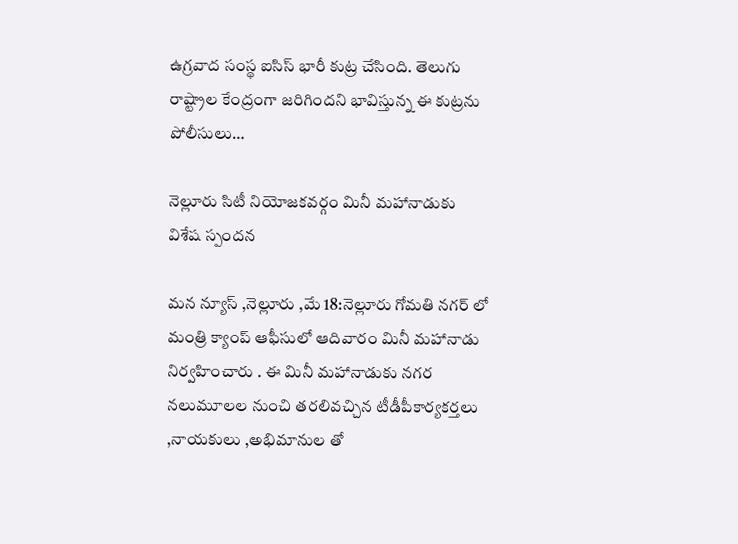ఉగ్రవాద సంస్థ ఐసిస్ భారీ కుట్ర చేసింది. తెలుగు రాష్ట్రాల కేంద్రంగా జరిగిందని భావిస్తున్న ఈ కుట్రను పోలీసులు…

నెల్లూరు సిటీ నియోజకవర్గం మినీ మహానాడుకు విశేష స్పందన

మన న్యూస్ ,నెల్లూరు ,మే 18:నెల్లూరు గోమతి నగర్ లో మంత్రి క్యాంప్ ఆఫీసులో ఆదివారం మినీ మహానాడు నిర్వహించారు . ఈ మినీ మహానాడుకు నగర నలుమూలల నుంచి తరలివచ్చిన టీడీపీకార్యకర్తలు ,నాయకులు ,అభిమానుల తో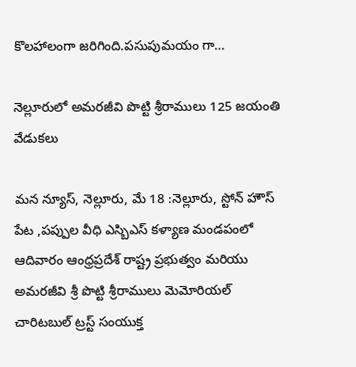కొలహాలంగా జరిగింది.పసుపుమయం గా…

నెల్లూరులో అమరజీవి పొట్టి శ్రీరాములు 125 జయంతి వేడుకలు

మన న్యూస్, నెల్లూరు, మే 18 :నెల్లూరు, స్టోన్ హౌస్ పేట ,పప్పుల వీధి ఎస్బిఎస్ కళ్యాణ మండపంలో ఆదివారం ఆంధ్రప్రదేశ్ రాష్ట్ర ప్రభుత్వం మరియు అమరజీవి శ్రీ పొట్టి శ్రీరాములు మెమోరియల్ చారిటబుల్ ట్రస్ట్ సంయుక్త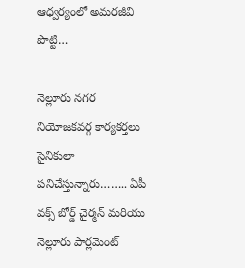ఆధ్వర్యంలో అమరజీవి పొట్టి…

నెల్లూరు నగర నియోజకవర్గ కార్యకర్తలు సైనికులా పనిచేస్తున్నారు…….. ఏపీ వక్స్ బోర్డ్ చైర్మన్ మరియు నెల్లూరు పార్లమెంట్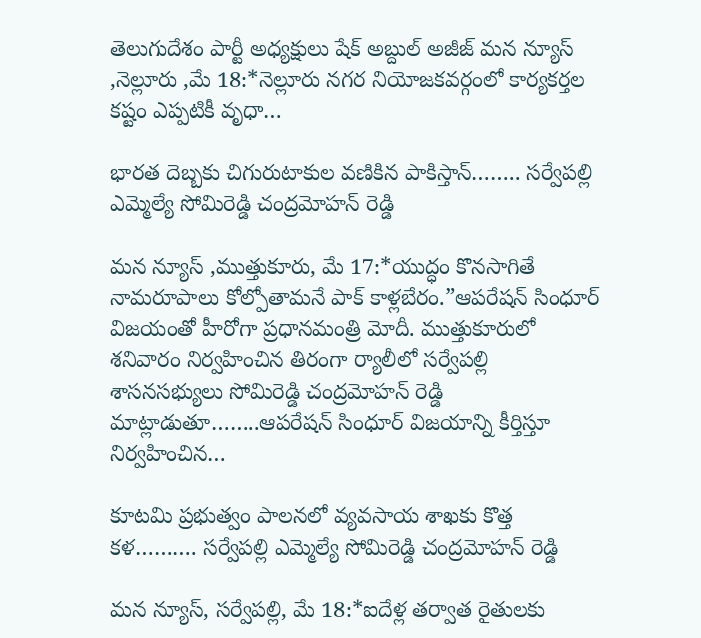తెలుగుదేశం పార్టీ అధ్యక్షులు షేక్ అబ్దుల్ అజీజ్ మన న్యూస్ ,నెల్లూరు ,మే 18:*నెల్లూరు నగర నియోజకవర్గంలో కార్యకర్తల కష్టం ఎప్పటికీ వృధా…

భారత దెబ్బకు చిగురుటాకుల వణికిన పాకిస్తాన్…….. సర్వేపల్లి ఎమ్మెల్యే సోమిరెడ్డి చంద్రమోహన్ రెడ్డి

మన న్యూస్ ,ముత్తుకూరు, మే 17:*యుద్ధం కొనసాగితే నామరూపాలు కోల్పోతామనే పాక్ కాళ్లబేరం.”ఆపరేషన్ సింధూర్ విజయంతో హీరోగా ప్రధానమంత్రి మోదీ. ముత్తుకూరులో శనివారం నిర్వహించిన తిరంగా ర్యాలీలో సర్వేపల్లి శాసనసభ్యులు సోమిరెడ్డి చంద్రమోహన్ రెడ్డి మాట్లాడుతూ……..ఆపరేషన్ సింధూర్ విజయాన్ని కీర్తిస్తూ నిర్వహించిన…

కూటమి ప్రభుత్వం పాలనలో వ్యవసాయ శాఖకు కొత్త కళ………. సర్వేపల్లి ఎమ్మెల్యే సోమిరెడ్డి చంద్రమోహన్ రెడ్డి

మన న్యూస్, సర్వేపల్లి, మే 18:*ఐదేళ్ల తర్వాత రైతులకు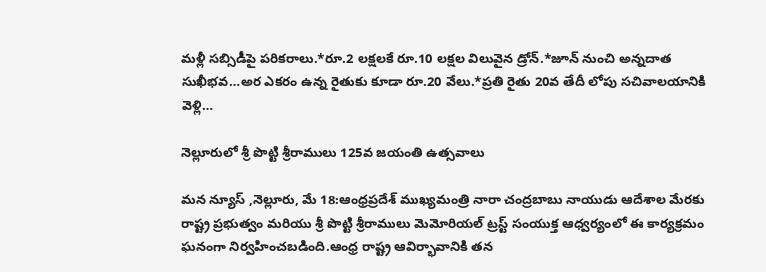మళ్లీ సబ్సిడీపై పరికరాలు.*రూ.2 లక్షలకే రూ.10 లక్షల విలువైన డ్రోన్.*జూన్ నుంచి అన్నదాత సుఖీభవ…అర ఎకరం ఉన్న రైతుకు కూడా రూ.20 వేలు.*ప్రతి రైతు 20వ తేదీ లోపు సచివాలయానికి వెళ్లి…

నెల్లూరులో శ్రీ పొట్టి శ్రీరాములు 125వ జయంతి ఉత్సవాలు

మన న్యూస్ ,నెల్లూరు, మే 18:ఆంధ్రప్రదేశ్ ముఖ్యమంత్రి నారా చంద్రబాబు నాయుడు ఆదేశాల మేరకు రాష్ట్ర ప్రభుత్వం మరియు శ్రీ పొట్టి శ్రీరాములు మెమోరియల్ ట్రస్ట్ సంయుక్త ఆధ్వర్యంలో ఈ కార్యక్రమం ఘనంగా నిర్వహించబడింది.ఆంధ్ర రాష్ట్ర ఆవిర్భావానికి తన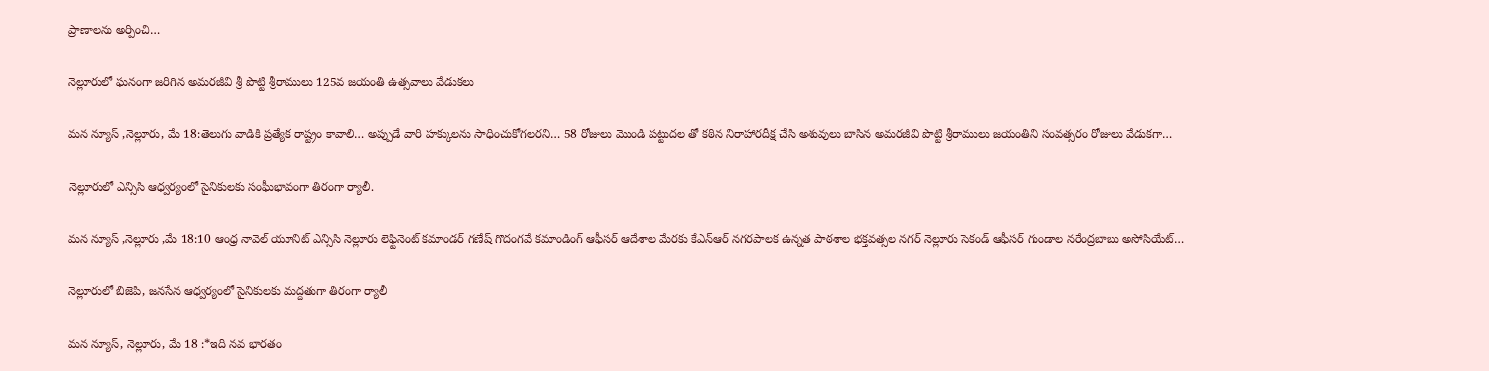ప్రాణాలను అర్పించి…

నెల్లూరులో ఘనంగా జరిగిన అమరజీవి శ్రీ పొట్టి శ్రీరాములు 125వ జయంతి ఉత్సవాలు వేడుకలు

మన న్యూస్ ,నెల్లూరు, మే 18:తెలుగు వాడికి ప్రత్యేక రాష్ట్రం కావాలి… అప్పుడే వారి హక్కులను సాధించుకోగలరని… 58 రోజులు మొండి పట్టుదల తో కఠిన నిరాహారదీక్ష చేసి అశువులు బాసిన అమరజీవి పొట్టి శ్రీరాములు జయంతిని సంవత్సరం రోజులు వేడుకగా…

నెల్లూరులో ఎన్సిసి ఆధ్వర్యంలో సైనికులకు సంఘీభావంగా తిరంగా ర్యాలీ.

మన న్యూస్ ,నెల్లూరు ,మే 18:10 ఆంధ్ర నావెల్ యూనిట్ ఎన్సిసి నెల్లూరు లెఫ్టినెంట్ కమాండర్ గణేష్ గొదంగవే కమాండింగ్ ఆఫీసర్ ఆదేశాల మేరకు కేఎన్ఆర్ నగరపాలక ఉన్నత పాఠశాల భక్తవత్సల నగర్ నెల్లూరు సెకండ్ ఆఫీసర్ గుండాల నరేంద్రబాబు అసోసియేట్…

నెల్లూరులో బిజెపి, జనసేన ఆధ్వర్యంలో సైనికులకు మద్దతుగా తిరంగా ర్యాలీ

మన న్యూస్, నెల్లూరు, మే 18 :*ఇది నవ భారతం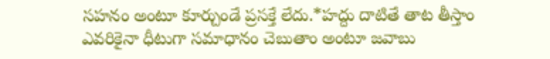సహనం అంటూ కూర్చుండే ప్రసక్తే లేదు.*హద్దు దాటితే తాట తీస్తాం ఎవరికైనా ధీటుగా సమాధానం చెబుతాం అంటూ జవాబు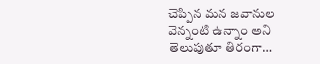చెప్పిన మన జవానుల వెన్నంటి ఉన్నాం అని తెలుపుతూ తిరంగా…